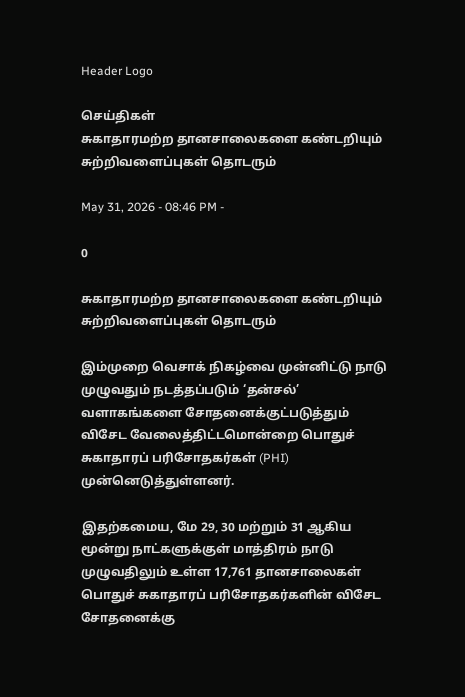Header Logo

செய்திகள்
சுகாதாரமற்ற தானசாலைகளை கண்டறியும் சுற்றிவளைப்புகள் தொடரும்

May 31, 2026 - 08:46 PM -

0

சுகாதாரமற்ற தானசாலைகளை கண்டறியும் சுற்றிவளைப்புகள் தொடரும்

இம்முறை வெசாக் நிகழ்வை முன்னிட்டு நாடு முழுவதும் நடத்தப்படும் ‘தன்சல்’ வளாகங்களை சோதனைக்குட்படுத்தும் விசேட வேலைத்திட்டமொன்றை பொதுச் சுகாதாரப் பரிசோதகர்கள் (PHI) முன்னெடுத்துள்ளனர்.

இதற்கமைய, மே 29, 30 மற்றும் 31 ஆகிய மூன்று நாட்களுக்குள் மாத்திரம் நாடு முழுவதிலும் உள்ள 17,761 தானசாலைகள் பொதுச் சுகாதாரப் பரிசோதகர்களின் விசேட சோதனைக்கு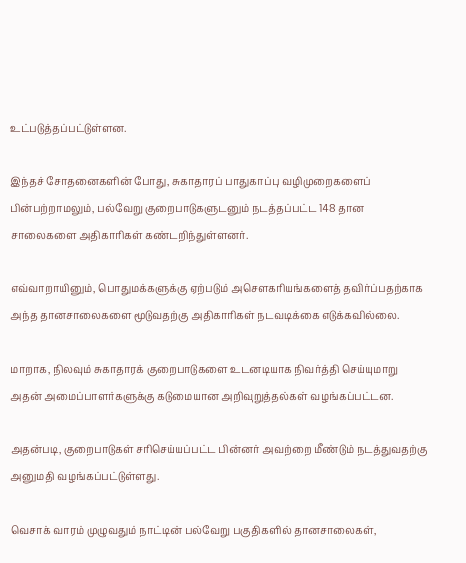உட்படுத்தப்பட்டுள்ளன.

இந்தச் சோதனைகளின் போது, சுகாதாரப் பாதுகாப்பு வழிமுறைகளைப் பின்பற்றாமலும், பல்வேறு குறைபாடுகளுடனும் நடத்தப்பட்ட 148 தான சாலைகளை அதிகாரிகள் கண்டறிந்துள்ளனர்.

எவ்வாறாயினும், பொதுமக்களுக்கு ஏற்படும் அசௌகரியங்களைத் தவிர்ப்பதற்காக அந்த தானசாலைகளை மூடுவதற்கு அதிகாரிகள் நடவடிக்கை எடுக்கவில்லை.

மாறாக, நிலவும் சுகாதாரக் குறைபாடுகளை உடனடியாக நிவர்த்தி செய்யுமாறு அதன் அமைப்பாளர்களுக்கு கடுமையான அறிவுறுத்தல்கள் வழங்கப்பட்டன.

அதன்படி, குறைபாடுகள் சரிசெய்யப்பட்ட பின்னர் அவற்றை மீண்டும் நடத்துவதற்கு அனுமதி வழங்கப்பட்டுள்ளது.

வெசாக் வாரம் முழுவதும் நாட்டின் பல்வேறு பகுதிகளில் தானசாலைகள்,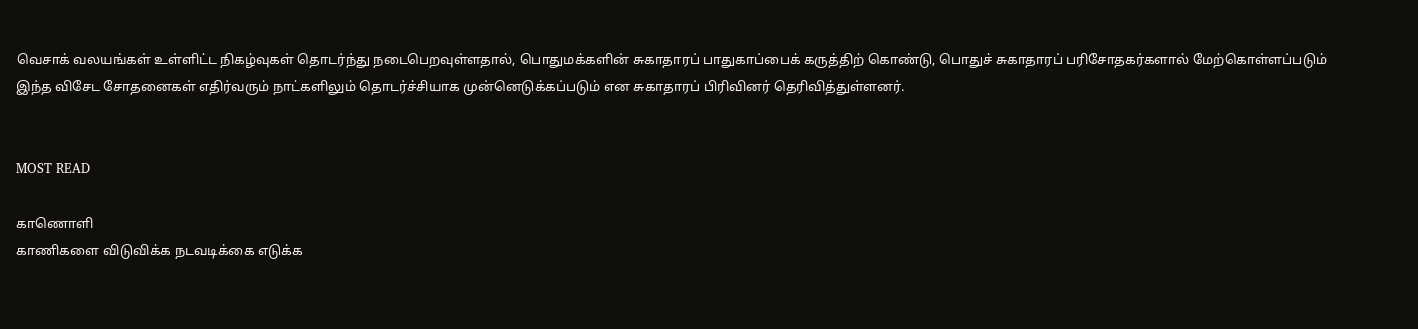வெசாக் வலயங்கள் உள்ளிட்ட நிகழ்வுகள் தொடர்ந்து நடைபெறவுள்ளதால், பொதுமக்களின் சுகாதாரப் பாதுகாப்பைக் கருத்திற் கொண்டு, பொதுச் சுகாதாரப் பரிசோதகர்களால் மேற்கொள்ளப்படும் இந்த விசேட சோதனைகள் எதிர்வரும் நாட்களிலும் தொடர்ச்சியாக முன்னெடுக்கப்படும் என சுகாதாரப் பிரிவினர் தெரிவித்துள்ளனர்.


MOST READ

காணொளி
காணிகளை விடுவிக்க நடவடிக்கை எடுக்க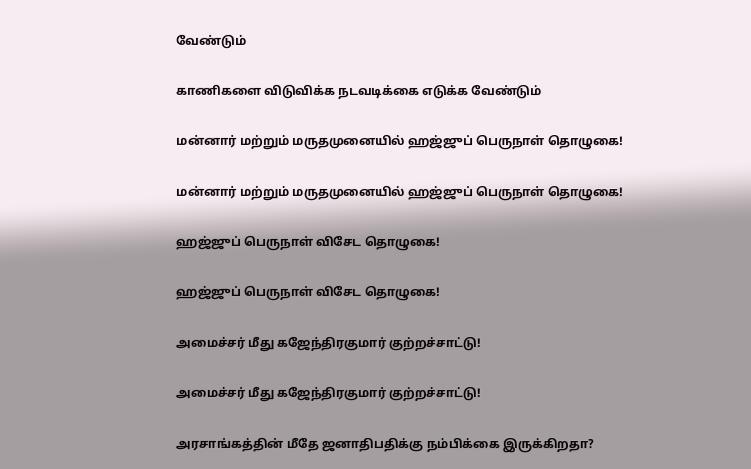வேண்டும்

காணிகளை விடுவிக்க நடவடிக்கை எடுக்க வேண்டும்

மன்னார் மற்றும் மருதமுனையில் ஹஜ்ஜுப் பெருநாள் தொழுகை!

மன்னார் மற்றும் மருதமுனையில் ஹஜ்ஜுப் பெருநாள் தொழுகை!

ஹஜ்ஜுப் பெருநாள் விசேட தொழுகை!

ஹஜ்ஜுப் பெருநாள் விசேட தொழுகை!

அமைச்சர் மீது கஜேந்திரகுமார் குற்றச்சாட்டு!

அமைச்சர் மீது கஜேந்திரகுமார் குற்றச்சாட்டு!

அரசாங்கத்தின் மீதே ஜனாதிபதிக்கு நம்பிக்கை இருக்கிறதா?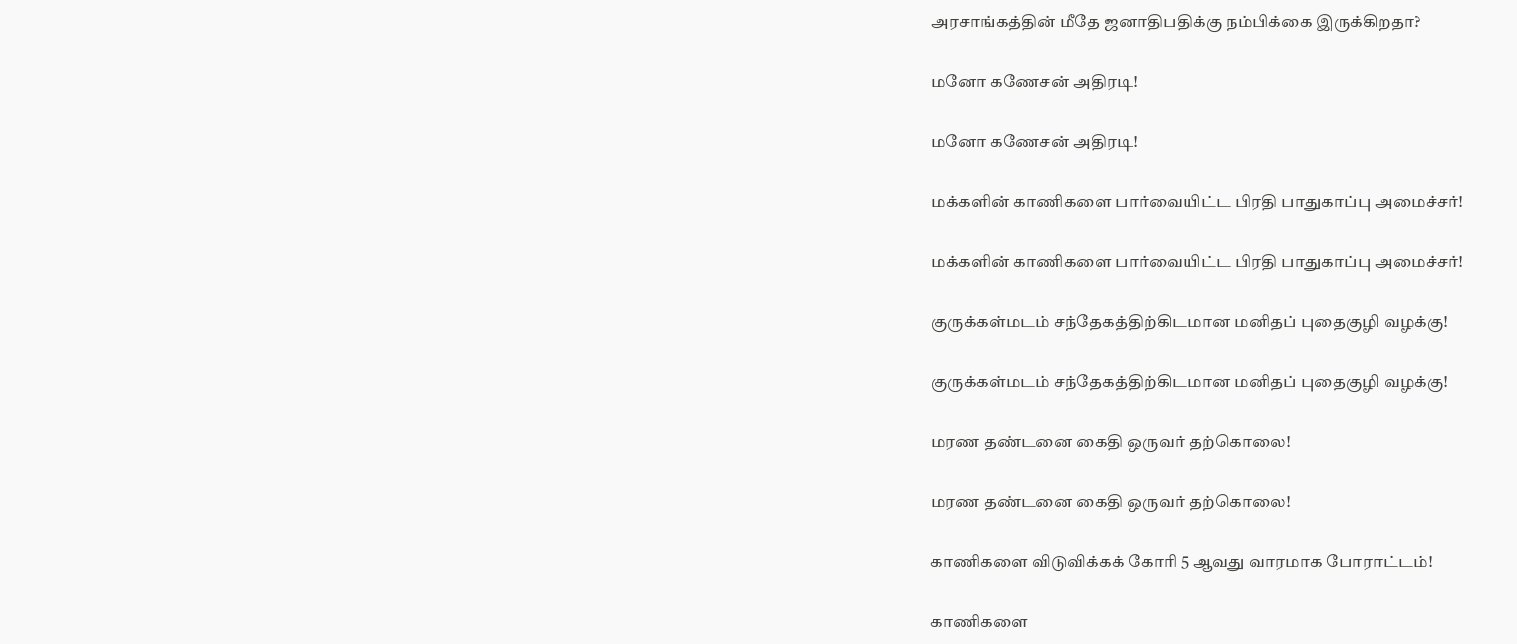அரசாங்கத்தின் மீதே ஜனாதிபதிக்கு நம்பிக்கை இருக்கிறதா?

மனோ கணேசன் அதிரடி!

மனோ கணேசன் அதிரடி!

மக்களின் காணிகளை பார்வையிட்ட பிரதி பாதுகாப்பு அமைச்சர்!

மக்களின் காணிகளை பார்வையிட்ட பிரதி பாதுகாப்பு அமைச்சர்!

குருக்கள்மடம் சந்தேகத்திற்கிடமான மனிதப் புதைகுழி வழக்கு!

குருக்கள்மடம் சந்தேகத்திற்கிடமான மனிதப் புதைகுழி வழக்கு!

மரண தண்டனை கைதி ஒருவர் தற்கொலை!

மரண தண்டனை கைதி ஒருவர் தற்கொலை!

காணிகளை விடுவிக்கக் கோரி 5 ஆவது வாரமாக போராட்டம்!

காணிகளை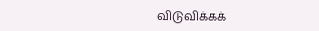விடுவிக்கக்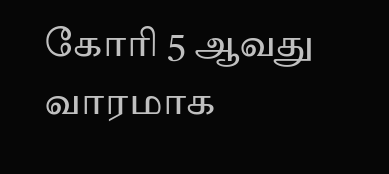கோரி 5 ஆவது வாரமாக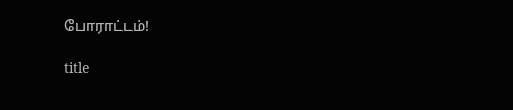போராட்டம்!

title